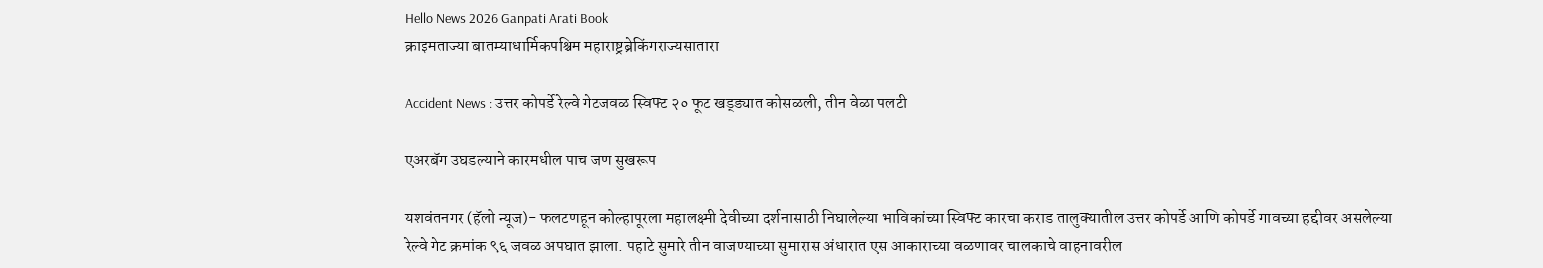Hello News 2026 Ganpati Arati Book
क्राइमताज्या बातम्याधार्मिकपश्चिम महाराष्ट्रब्रेकिंगराज्यसातारा

Accident News : उत्तर कोपर्डे रेल्वे गेटजवळ स्विफ्ट २० फूट खड्ड्यात कोसळली, तीन वेळा पलटी

एअरबॅग उघडल्याने कारमधील पाच जण सुखरूप

यशवंतनगर (हॅलो न्यूज)- फलटणहून कोल्हापूरला महालक्ष्मी देवीच्या दर्शनासाठी निघालेल्या भाविकांच्या स्विफ्ट कारचा कराड तालुक्यातील उत्तर कोपर्डे आणि कोपर्डे गावच्या हद्दीवर असलेल्या रेल्वे गेट क्रमांक ९६ जवळ अपघात झाला. पहाटे सुमारे तीन वाजण्याच्या सुमारास अंधारात एस आकाराच्या वळणावर चालकाचे वाहनावरील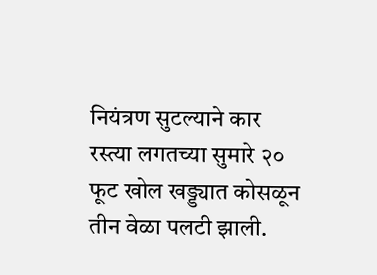नियंत्रण सुटल्याने कार रस्त्या लगतच्या सुमारे २० फूट खोल खड्ड्यात कोसळून तीन वेळा पलटी झाली.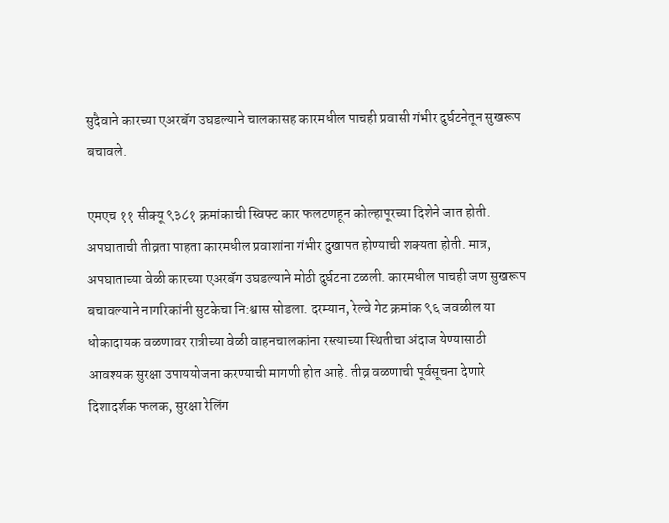सुदैवाने कारच्या एअरबॅग उघडल्याने चालकासह कारमधील पाचही प्रवासी गंभीर दुर्घटनेतून सुखरूप बचावले.

एमएच ११ सीक्यू ९३८१ क्रमांकाची स्विफ्ट कार फलटणहून कोल्हापूरच्या दिशेने जात होती. अपघाताची तीव्रता पाहता कारमधील प्रवाशांना गंभीर दुखापत होण्याची शक्यता होती. मात्र, अपघाताच्या वेळी कारच्या एअरबॅग उघडल्याने मोठी दुर्घटना टळली. कारमधील पाचही जण सुखरूप बचावल्याने नागरिकांनी सुटकेचा नि:श्वास सोडला. दरम्यान, रेल्वे गेट क्रमांक ९६ जवळील या धोकादायक वळणावर रात्रीच्या वेळी वाहनचालकांना रस्त्याच्या स्थितीचा अंदाज येण्यासाठी आवश्यक सुरक्षा उपाययोजना करण्याची मागणी होत आहे. तीव्र वळणाची पूर्वसूचना देणारे दिशादर्शक फलक, सुरक्षा रेलिंग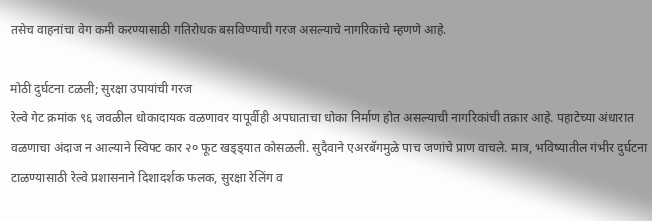तसेच वाहनांचा वेग कमी करण्यासाठी गतिरोधक बसविण्याची गरज असल्याचे नागरिकांचे म्हणणे आहे.

मोठी दुर्घटना टळली; सुरक्षा उपायांची गरज
रेल्वे गेट क्रमांक ९६ जवळील धोकादायक वळणावर यापूर्वीही अपघाताचा धोका निर्माण होत असल्याची नागरिकांची तक्रार आहे. पहाटेच्या अंधारात वळणाचा अंदाज न आल्याने स्विफ्ट कार २० फूट खड्ड्यात कोसळली. सुदैवाने एअरबॅगमुळे पाच जणांचे प्राण वाचले. मात्र, भविष्यातील गंभीर दुर्घटना टाळण्यासाठी रेल्वे प्रशासनाने दिशादर्शक फलक, सुरक्षा रेलिंग व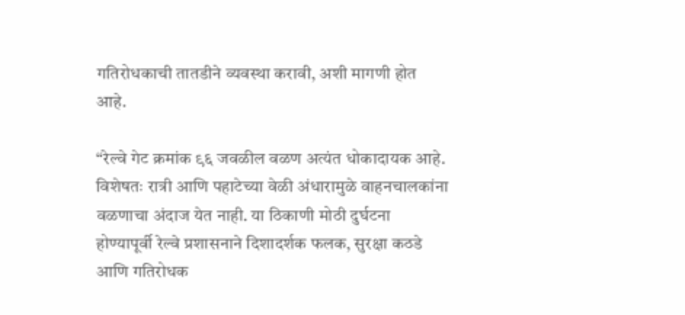गतिरोधकाची तातडीने व्यवस्था करावी, अशी मागणी होत आहे.

“रेल्वे गेट क्रमांक ९६ जवळील वळण अत्यंत धोकादायक आहे. विशेषतः रात्री आणि पहाटेच्या वेळी अंधारामुळे वाहनचालकांना वळणाचा अंदाज येत नाही. या ठिकाणी मोठी दुर्घटना होण्यापूर्वी रेल्वे प्रशासनाने दिशादर्शक फलक, सुरक्षा कठडे आणि गतिरोधक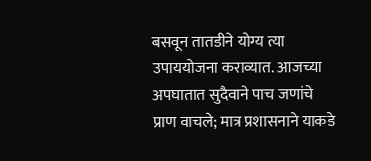बसवून तातडीने योग्य त्या उपाययोजना कराव्यात. आजच्या अपघातात सुदैवाने पाच जणांचे प्राण वाचले; मात्र प्रशासनाने याकडे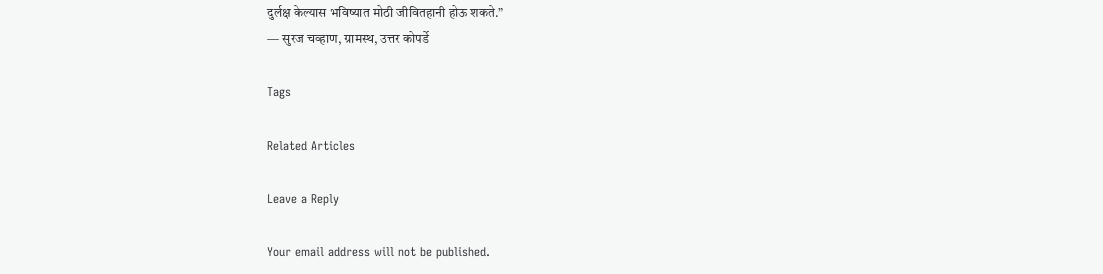दुर्लक्ष केल्यास भविष्यात मोठी जीवितहानी होऊ शकते.”
— सुरज चव्हाण, ग्रामस्थ, उत्तर कोपर्डे

Tags

Related Articles

Leave a Reply

Your email address will not be published.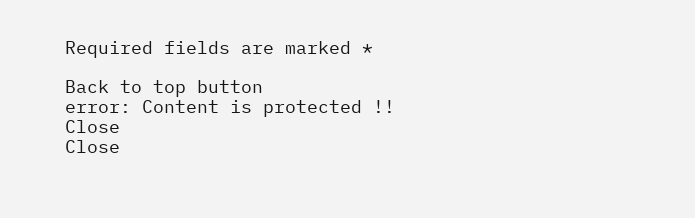Required fields are marked *

Back to top button
error: Content is protected !!
Close
Close